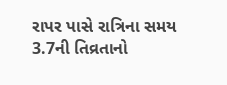રાપર પાસે રાત્રિના સમય 3.7ની તિવ્રતાનો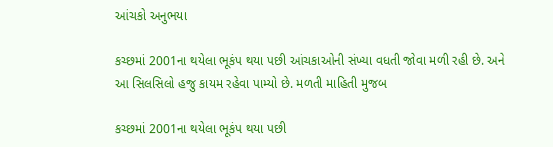આંચકો અનુભયા

કચ્છમાં 2001ના થયેલા ભૂકંપ થયા પછી આંચકાઓની સંખ્યા વધતી જોવા મળી રહી છે. અને આ સિલસિલો હજુ કાયમ રહેવા પામ્યો છે. મળતી માહિતી મુજબ

કચ્છમાં 2001ના થયેલા ભૂકંપ થયા પછી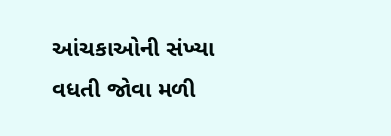આંચકાઓની સંખ્યા વધતી જોવા મળી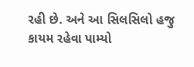રહી છે. અને આ સિલસિલો હજુ કાયમ રહેવા પામ્યો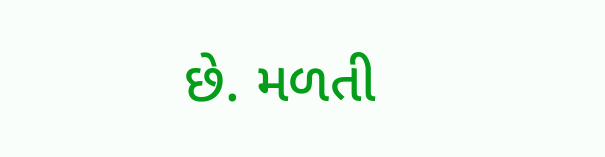છે. મળતી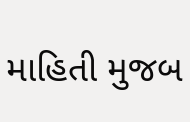માહિતી મુજબ